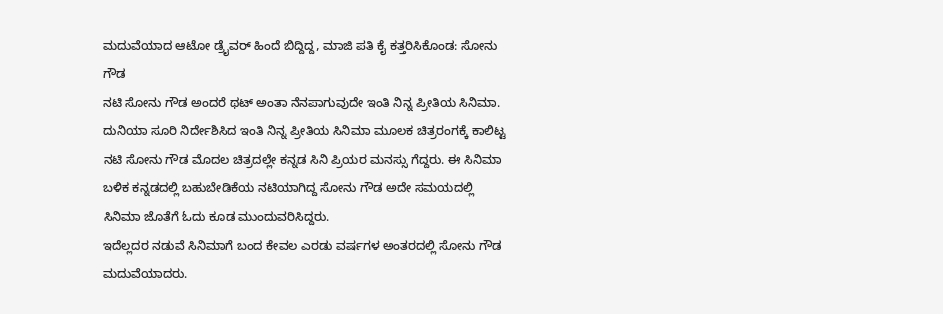ಮದುವೆಯಾದ ಆಟೋ ಡ್ರೈವರ್ ಹಿಂದೆ ಬಿದ್ದಿದ್ದ, ಮಾಜಿ ಪತಿ ಕೈ ಕತ್ತರಿಸಿಕೊಂಡ: ಸೋನು ಗೌಡ
ನಟಿ ಸೋನು ಗೌಡ ಅಂದರೆ ಥಟ್ ಅಂತಾ ನೆನಪಾಗುವುದೇ ಇಂತಿ ನಿನ್ನ ಪ್ರೀತಿಯ ಸಿನಿಮಾ. ದುನಿಯಾ ಸೂರಿ ನಿರ್ದೇಶಿಸಿದ ಇಂತಿ ನಿನ್ನ ಪ್ರೀತಿಯ ಸಿನಿಮಾ ಮೂಲಕ ಚಿತ್ರರಂಗಕ್ಕೆ ಕಾಲಿಟ್ಟ ನಟಿ ಸೋನು ಗೌಡ ಮೊದಲ ಚಿತ್ರದಲ್ಲೇ ಕನ್ನಡ ಸಿನಿ ಪ್ರಿಯರ ಮನಸ್ಸು ಗೆದ್ದರು. ಈ ಸಿನಿಮಾ ಬಳಿಕ ಕನ್ನಡದಲ್ಲಿ ಬಹುಬೇಡಿಕೆಯ ನಟಿಯಾಗಿದ್ದ ಸೋನು ಗೌಡ ಅದೇ ಸಮಯದಲ್ಲಿ ಸಿನಿಮಾ ಜೊತೆಗೆ ಓದು ಕೂಡ ಮುಂದುವರಿಸಿದ್ದರು.
ಇದೆಲ್ಲದರ ನಡುವೆ ಸಿನಿಮಾಗೆ ಬಂದ ಕೇವಲ ಎರಡು ವರ್ಷಗಳ ಅಂತರದಲ್ಲಿ ಸೋನು ಗೌಡ ಮದುವೆಯಾದರು.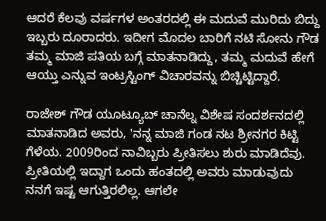ಆದರೆ ಕೆಲವು ವರ್ಷಗಳ ಅಂತರದಲ್ಲಿ ಈ ಮದುವೆ ಮುರಿದು ಬಿದ್ದು ಇಬ್ಬರು ದೂರಾದರು. ಇದೀಗ ಮೊದಲ ಬಾರಿಗೆ ನಟಿ ಸೋನು ಗೌಡ ತಮ್ಮ ಮಾಜಿ ಪತಿಯ ಬಗ್ಗೆ ಮಾತನಾಡಿದ್ದು, ತಮ್ಮ ಮದುವೆ ಹೇಗೆ ಆಯ್ತು ಎನ್ನುವ ಇಂಟ್ರಸ್ಟಿಂಗ್ ವಿಚಾರವನ್ನು ಬಿಚ್ಚಿಟ್ಟಿದ್ದಾರೆ.

ರಾಜೇಶ್ ಗೌಡ ಯೂಟ್ಯೂಬ್ ಚಾನೆಲ್ನ ವಿಶೇಷ ಸಂದರ್ಶನದಲ್ಲಿ ಮಾತನಾಡಿದ ಅವರು, 'ನನ್ನ ಮಾಜಿ ಗಂಡ ನಟ ಶ್ರೀನಗರ ಕಿಟ್ಟಿ ಗೆಳೆಯ. 2009ರಿಂದ ನಾವಿಬ್ಬರು ಪ್ರೀತಿಸಲು ಶುರು ಮಾಡಿದೆವು. ಪ್ರೀತಿಯಲ್ಲಿ ಇದ್ದಾಗ ಒಂದು ಹಂತದಲ್ಲಿ ಅವರು ಮಾಡುವುದು ನನಗೆ ಇಷ್ಟ ಆಗುತ್ತಿರಲಿಲ್ಲ. ಆಗಲೇ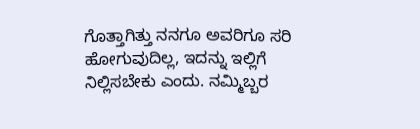ಗೊತ್ತಾಗಿತ್ತು ನನಗೂ ಅವರಿಗೂ ಸರಿ ಹೋಗುವುದಿಲ್ಲ, ಇದನ್ನು ಇಲ್ಲಿಗೆ ನಿಲ್ಲಿಸಬೇಕು ಎಂದು. ನಮ್ಮಿಬ್ಬರ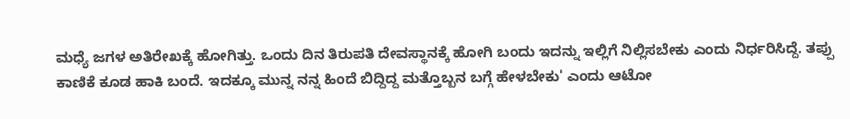ಮಧ್ಯೆ ಜಗಳ ಅತಿರೇಖಕ್ಕೆ ಹೋಗಿತ್ತು. ಒಂದು ದಿನ ತಿರುಪತಿ ದೇವಸ್ಥಾನಕ್ಕೆ ಹೋಗಿ ಬಂದು ಇದನ್ನು ಇಲ್ಲಿಗೆ ನಿಲ್ಲಿಸಬೇಕು ಎಂದು ನಿರ್ಧರಿಸಿದ್ದೆ. ತಪ್ಪು ಕಾಣಿಕೆ ಕೂಡ ಹಾಕಿ ಬಂದೆ. ಇದಕ್ಕೂ ಮುನ್ನ ನನ್ನ ಹಿಂದೆ ಬಿದ್ದಿದ್ದ ಮತ್ತೊಬ್ಬನ ಬಗ್ಗೆ ಹೇಳಬೇಕು' ಎಂದು ಆಟೋ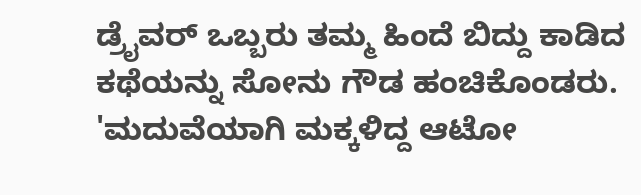ಡ್ರೈವರ್ ಒಬ್ಬರು ತಮ್ಮ ಹಿಂದೆ ಬಿದ್ದು ಕಾಡಿದ ಕಥೆಯನ್ನು ಸೋನು ಗೌಡ ಹಂಚಿಕೊಂಡರು.
'ಮದುವೆಯಾಗಿ ಮಕ್ಕಳಿದ್ದ ಆಟೋ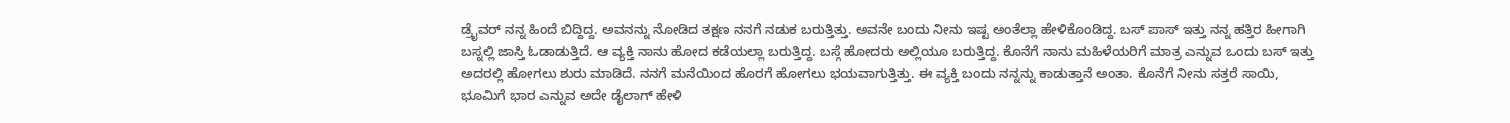ಡ್ರೈವರ್ ನನ್ನ ಹಿಂದೆ ಬಿದ್ದಿದ್ದ. ಅವನನ್ನು ನೋಡಿದ ತಕ್ಷಣ ನನಗೆ ನಡುಕ ಬರುತ್ತಿತ್ತು. ಅವನೇ ಬಂದು ನೀನು ಇಷ್ಟ ಅಂತೆಲ್ಲಾ ಹೇಳಿಕೊಂಡಿದ್ದ. ಬಸ್ ಪಾಸ್ ಇತ್ತು ನನ್ನ ಹತ್ತಿರ ಹೀಗಾಗಿ ಬಸ್ನಲ್ಲಿ ಜಾಸ್ತಿ ಓಡಾಡುತ್ತಿದೆ. ಆ ವ್ಯಕ್ತಿ ನಾನು ಹೋದ ಕಡೆಯಲ್ಲಾ ಬರುತ್ತಿದ್ದ. ಬಸ್ಗೆ ಹೋದರು ಅಲ್ಲಿಯೂ ಬರುತ್ತಿದ್ದ. ಕೊನೆಗೆ ನಾನು ಮಹಿಳೆಯರಿಗೆ ಮಾತ್ರ ಎನ್ನುವ ಒಂದು ಬಸ್ ಇತ್ತು ಅದರಲ್ಲಿ ಹೋಗಲು ಶುರು ಮಾಡಿದೆ. ನನಗೆ ಮನೆಯಿಂದ ಹೊರಗೆ ಹೋಗಲು ಭಯವಾಗುತ್ತಿತ್ತು. ಈ ವ್ಯಕ್ತಿ ಬಂದು ನನ್ನನ್ನು ಕಾಡುತ್ತಾನೆ ಅಂತಾ. ಕೊನೆಗೆ ನೀನು ಸತ್ತರೆ ಸಾಯಿ, ಭೂಮಿಗೆ ಭಾರ ಎನ್ನುವ ಅದೇ ಡೈಲಾಗ್ ಹೇಳಿ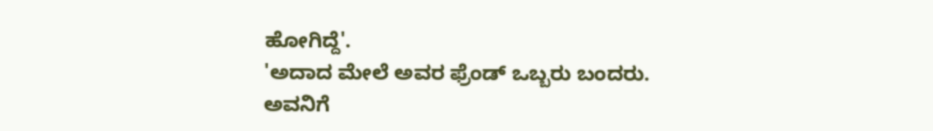ಹೋಗಿದ್ದೆ'.
'ಅದಾದ ಮೇಲೆ ಅವರ ಫ್ರೆಂಡ್ ಒಬ್ಬರು ಬಂದರು. ಅವನಿಗೆ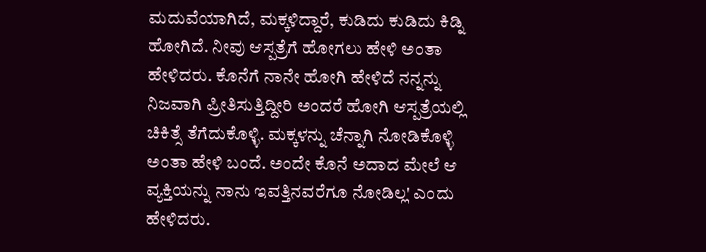ಮದುವೆಯಾಗಿದೆ, ಮಕ್ಕಳಿದ್ದಾರೆ, ಕುಡಿದು ಕುಡಿದು ಕಿಡ್ನಿ ಹೋಗಿದೆ. ನೀವು ಆಸ್ಪತ್ರೆಗೆ ಹೋಗಲು ಹೇಳಿ ಅಂತಾ ಹೇಳಿದರು. ಕೊನೆಗೆ ನಾನೇ ಹೋಗಿ ಹೇಳಿದೆ ನನ್ನನ್ನು ನಿಜವಾಗಿ ಪ್ರೀತಿಸುತ್ತಿದ್ದೀರಿ ಅಂದರೆ ಹೋಗಿ ಆಸ್ಪತ್ರೆಯಲ್ಲಿ ಚಿಕಿತ್ಸೆ ತೆಗೆದುಕೊಳ್ಳಿ. ಮಕ್ಕಳನ್ನು ಚೆನ್ನಾಗಿ ನೋಡಿಕೊಳ್ಳಿ ಅಂತಾ ಹೇಳಿ ಬಂದೆ. ಅಂದೇ ಕೊನೆ ಅದಾದ ಮೇಲೆ ಆ ವ್ಯಕ್ತಿಯನ್ನು ನಾನು ಇವತ್ತಿನವರೆಗೂ ನೋಡಿಲ್ಲ' ಎಂದು ಹೇಳಿದರು.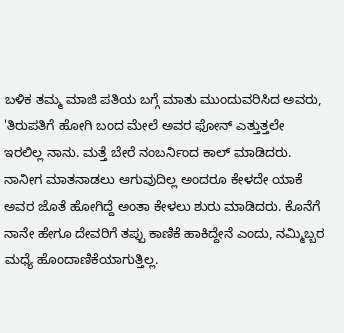ಬಳಿಕ ತಮ್ಮ ಮಾಜಿ ಪತಿಯ ಬಗ್ಗೆ ಮಾತು ಮುಂದುವರಿಸಿದ ಅವರು, 'ತಿರುಪತಿಗೆ ಹೋಗಿ ಬಂದ ಮೇಲೆ ಅವರ ಫೋನ್ ಎತ್ತುತ್ತಲೇ ಇರಲಿಲ್ಲ ನಾನು. ಮತ್ತೆ ಬೇರೆ ನಂಬರ್ನಿಂದ ಕಾಲ್ ಮಾಡಿದರು. ನಾನೀಗ ಮಾತನಾಡಲು ಆಗುವುದಿಲ್ಲ ಅಂದರೂ ಕೇಳದೇ ಯಾಕೆ ಅವರ ಜೊತೆ ಹೋಗಿದ್ದೆ ಅಂತಾ ಕೇಳಲು ಶುರು ಮಾಡಿದರು. ಕೊನೆಗೆ ನಾನೇ ಹೇಗೂ ದೇವರಿಗೆ ತಪ್ಪು ಕಾಣಿಕೆ ಹಾಕಿದ್ದೇನೆ ಎಂದು, ನಮ್ಮಿಬ್ಬರ ಮಧ್ಯೆ ಹೊಂದಾಣಿಕೆಯಾಗುತ್ತಿಲ್ಲ.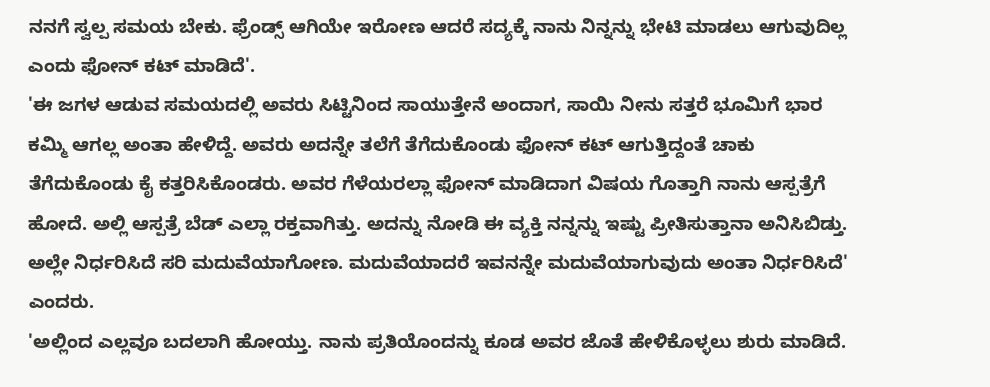ನನಗೆ ಸ್ವಲ್ಪ ಸಮಯ ಬೇಕು. ಫ್ರೆಂಡ್ಸ್ ಆಗಿಯೇ ಇರೋಣ ಆದರೆ ಸದ್ಯಕ್ಕೆ ನಾನು ನಿನ್ನನ್ನು ಭೇಟಿ ಮಾಡಲು ಆಗುವುದಿಲ್ಲ ಎಂದು ಫೋನ್ ಕಟ್ ಮಾಡಿದೆ'.
'ಈ ಜಗಳ ಆಡುವ ಸಮಯದಲ್ಲಿ ಅವರು ಸಿಟ್ಟಿನಿಂದ ಸಾಯುತ್ತೇನೆ ಅಂದಾಗ, ಸಾಯಿ ನೀನು ಸತ್ತರೆ ಭೂಮಿಗೆ ಭಾರ ಕಮ್ಮಿ ಆಗಲ್ಲ ಅಂತಾ ಹೇಳಿದ್ದೆ. ಅವರು ಅದನ್ನೇ ತಲೆಗೆ ತೆಗೆದುಕೊಂಡು ಫೋನ್ ಕಟ್ ಆಗುತ್ತಿದ್ದಂತೆ ಚಾಕು ತೆಗೆದುಕೊಂಡು ಕೈ ಕತ್ತರಿಸಿಕೊಂಡರು. ಅವರ ಗೆಳೆಯರಲ್ಲಾ ಫೋನ್ ಮಾಡಿದಾಗ ವಿಷಯ ಗೊತ್ತಾಗಿ ನಾನು ಆಸ್ಪತ್ರೆಗೆ ಹೋದೆ. ಅಲ್ಲಿ ಆಸ್ಪತ್ರೆ ಬೆಡ್ ಎಲ್ಲಾ ರಕ್ತವಾಗಿತ್ತು. ಅದನ್ನು ನೋಡಿ ಈ ವ್ಯಕ್ತಿ ನನ್ನನ್ನು ಇಷ್ಟು ಪ್ರೀತಿಸುತ್ತಾನಾ ಅನಿಸಿಬಿಡ್ತು. ಅಲ್ಲೇ ನಿರ್ಧರಿಸಿದೆ ಸರಿ ಮದುವೆಯಾಗೋಣ. ಮದುವೆಯಾದರೆ ಇವನನ್ನೇ ಮದುವೆಯಾಗುವುದು ಅಂತಾ ನಿರ್ಧರಿಸಿದೆ' ಎಂದರು.
'ಅಲ್ಲಿಂದ ಎಲ್ಲವೂ ಬದಲಾಗಿ ಹೋಯ್ತು. ನಾನು ಪ್ರತಿಯೊಂದನ್ನು ಕೂಡ ಅವರ ಜೊತೆ ಹೇಳಿಕೊಳ್ಳಲು ಶುರು ಮಾಡಿದೆ.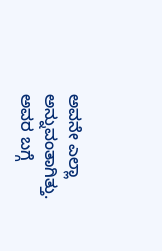ಅವನೇ ಎಲ್ಲಾ ಅನ್ನುವಂತಾಗಿತ್ತು. ಅವರ ಬಗ್ಗೆ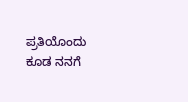ಪ್ರತಿಯೊಂದು ಕೂಡ ನನಗೆ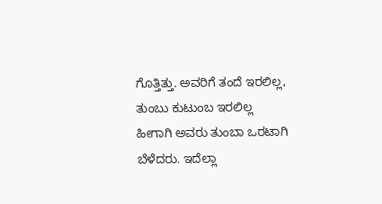ಗೊತ್ತಿತ್ತು. ಅವರಿಗೆ ತಂದೆ ಇರಲಿಲ್ಲ, ತುಂಬು ಕುಟುಂಬ ಇರಲಿಲ್ಲ ಹೀಗಾಗಿ ಅವರು ತುಂಬಾ ಒರಟಾಗಿ ಬೆಳೆದರು. ಇದೆಲ್ಲಾ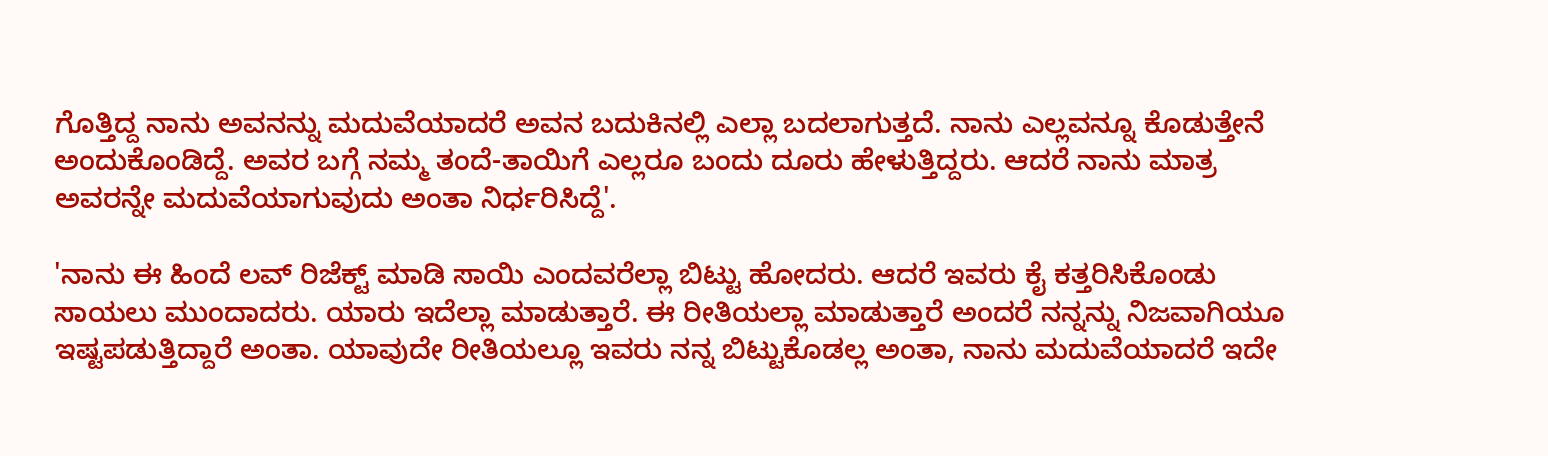ಗೊತ್ತಿದ್ದ ನಾನು ಅವನನ್ನು ಮದುವೆಯಾದರೆ ಅವನ ಬದುಕಿನಲ್ಲಿ ಎಲ್ಲಾ ಬದಲಾಗುತ್ತದೆ. ನಾನು ಎಲ್ಲವನ್ನೂ ಕೊಡುತ್ತೇನೆ ಅಂದುಕೊಂಡಿದ್ದೆ. ಅವರ ಬಗ್ಗೆ ನಮ್ಮ ತಂದೆ-ತಾಯಿಗೆ ಎಲ್ಲರೂ ಬಂದು ದೂರು ಹೇಳುತ್ತಿದ್ದರು. ಆದರೆ ನಾನು ಮಾತ್ರ ಅವರನ್ನೇ ಮದುವೆಯಾಗುವುದು ಅಂತಾ ನಿರ್ಧರಿಸಿದ್ದೆ'.

'ನಾನು ಈ ಹಿಂದೆ ಲವ್ ರಿಜೆಕ್ಟ್ ಮಾಡಿ ಸಾಯಿ ಎಂದವರೆಲ್ಲಾ ಬಿಟ್ಟು ಹೋದರು. ಆದರೆ ಇವರು ಕೈ ಕತ್ತರಿಸಿಕೊಂಡು ಸಾಯಲು ಮುಂದಾದರು. ಯಾರು ಇದೆಲ್ಲಾ ಮಾಡುತ್ತಾರೆ. ಈ ರೀತಿಯಲ್ಲಾ ಮಾಡುತ್ತಾರೆ ಅಂದರೆ ನನ್ನನ್ನು ನಿಜವಾಗಿಯೂ ಇಷ್ಟಪಡುತ್ತಿದ್ದಾರೆ ಅಂತಾ. ಯಾವುದೇ ರೀತಿಯಲ್ಲೂ ಇವರು ನನ್ನ ಬಿಟ್ಟುಕೊಡಲ್ಲ ಅಂತಾ, ನಾನು ಮದುವೆಯಾದರೆ ಇದೇ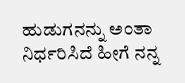ಹುಡುಗನನ್ನು ಅಂತಾ ನಿರ್ಧರಿಸಿದೆ ಹೀಗೆ ನನ್ನ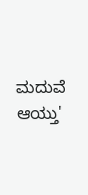ಮದುವೆ ಆಯ್ತು'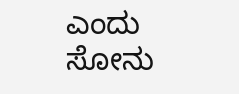ಎಂದು ಸೋನು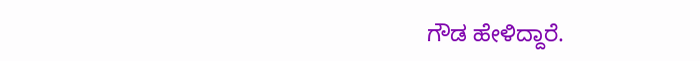ಗೌಡ ಹೇಳಿದ್ದಾರೆ.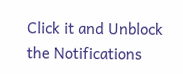Click it and Unblock the Notifications